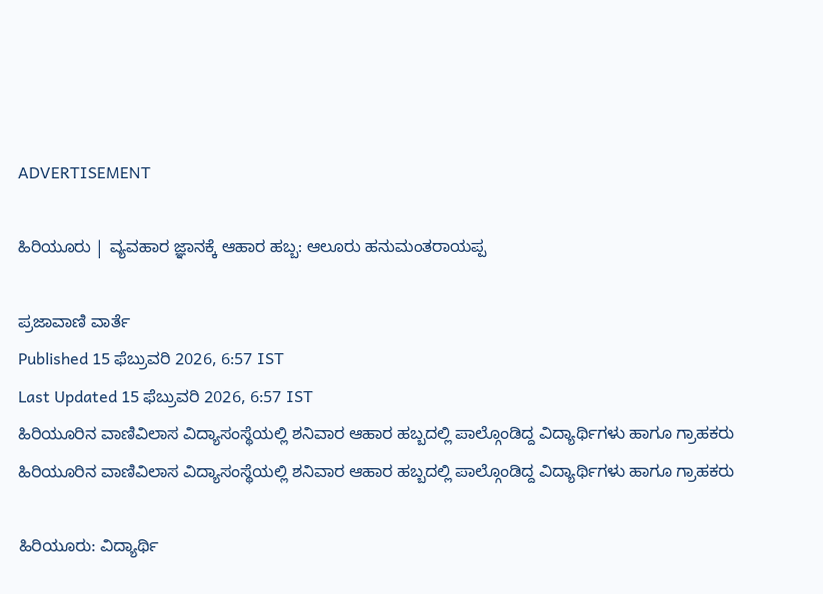ADVERTISEMENT

ಹಿರಿಯೂರು | ವ್ಯವಹಾರ ಜ್ಞಾನಕ್ಕೆ ಆಹಾರ ಹಬ್ಬ: ಆಲೂರು ಹನುಮಂತರಾಯಪ್ಪ

ಪ್ರಜಾವಾಣಿ ವಾರ್ತೆ
Published 15 ಫೆಬ್ರುವರಿ 2026, 6:57 IST
Last Updated 15 ಫೆಬ್ರುವರಿ 2026, 6:57 IST
ಹಿರಿಯೂರಿನ ವಾಣಿವಿಲಾಸ ವಿದ್ಯಾಸಂಸ್ಥೆಯಲ್ಲಿ ಶನಿವಾರ ಆಹಾರ ಹಬ್ಬದಲ್ಲಿ ಪಾಲ್ಗೊಂಡಿದ್ದ ವಿದ್ಯಾರ್ಥಿಗಳು ಹಾಗೂ ಗ್ರಾಹಕರು
ಹಿರಿಯೂರಿನ ವಾಣಿವಿಲಾಸ ವಿದ್ಯಾಸಂಸ್ಥೆಯಲ್ಲಿ ಶನಿವಾರ ಆಹಾರ ಹಬ್ಬದಲ್ಲಿ ಪಾಲ್ಗೊಂಡಿದ್ದ ವಿದ್ಯಾರ್ಥಿಗಳು ಹಾಗೂ ಗ್ರಾಹಕರು

ಹಿರಿಯೂರು: ವಿದ್ಯಾರ್ಥಿ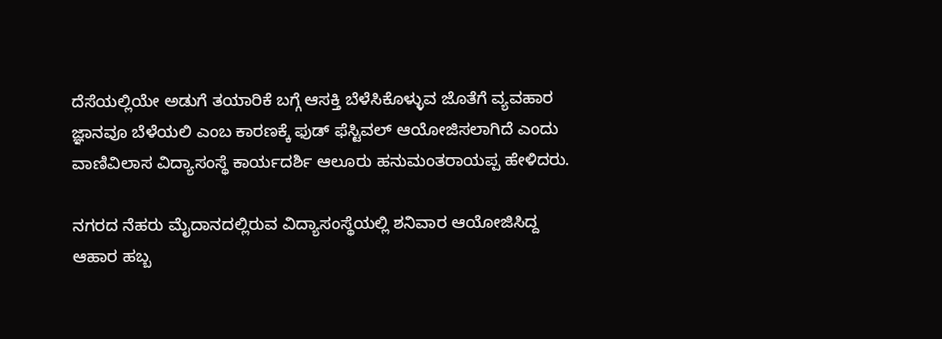ದೆಸೆಯಲ್ಲಿಯೇ ಅಡುಗೆ ತಯಾರಿಕೆ ಬಗ್ಗೆ ಆಸಕ್ತಿ ಬೆಳೆಸಿಕೊಳ್ಳುವ ಜೊತೆಗೆ ವ್ಯವಹಾರ ಜ್ಞಾನವೂ ಬೆಳೆಯಲಿ ಎಂಬ ಕಾರಣಕ್ಕೆ ಫುಡ್ ಫೆಸ್ಟಿವಲ್ ಆಯೋಜಿಸಲಾಗಿದೆ ಎಂದು ವಾಣಿವಿಲಾಸ ವಿದ್ಯಾಸಂಸ್ಥೆ ಕಾರ್ಯದರ್ಶಿ ಆಲೂರು ಹನುಮಂತರಾಯಪ್ಪ ಹೇಳಿದರು.

ನಗರದ ನೆಹರು ಮೈದಾನದಲ್ಲಿರುವ ವಿದ್ಯಾಸಂಸ್ಥೆಯಲ್ಲಿ ಶನಿವಾರ ಆಯೋಜಿಸಿದ್ದ ಆಹಾರ ಹಬ್ಬ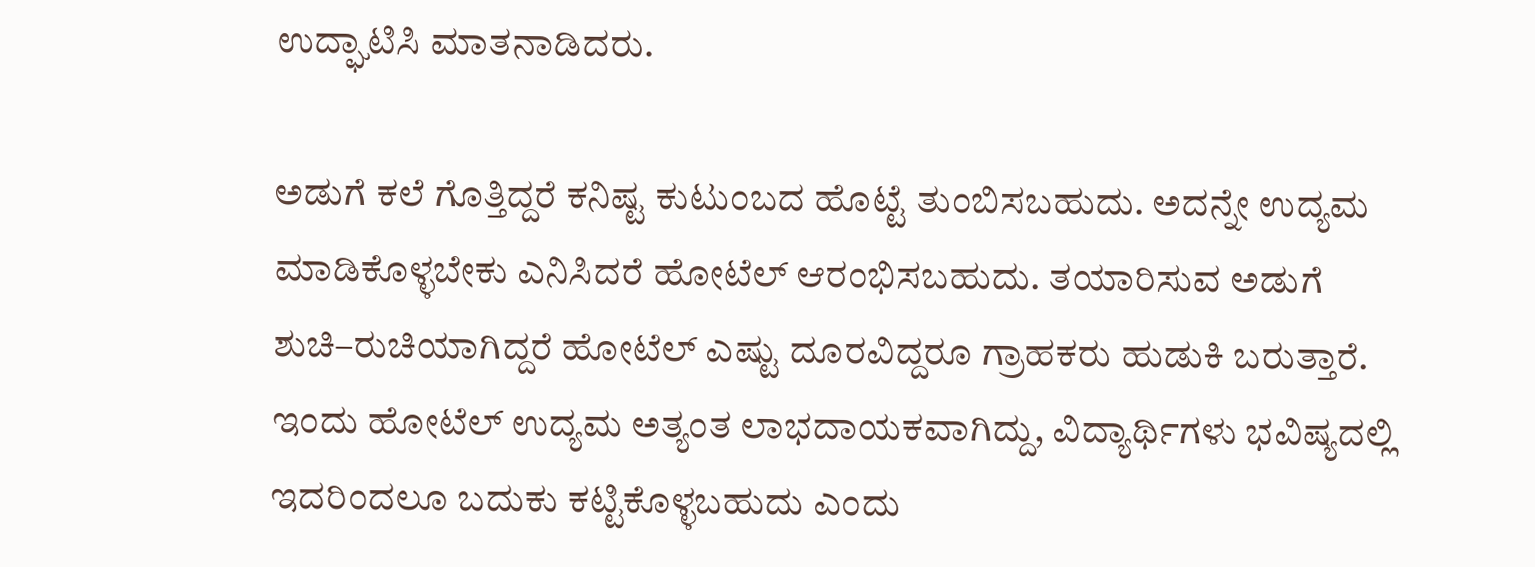ಉದ್ಘಾಟಿಸಿ ಮಾತನಾಡಿದರು.

ಅಡುಗೆ ಕಲೆ ಗೊತ್ತಿದ್ದರೆ ಕನಿಷ್ಟ ಕುಟುಂಬದ ಹೊಟ್ಟೆ ತುಂಬಿಸಬಹುದು. ಅದನ್ನೇ ಉದ್ಯಮ ಮಾಡಿಕೊಳ್ಳಬೇಕು ಎನಿಸಿದರೆ ಹೋಟೆಲ್ ಆರಂಭಿಸಬಹುದು. ತಯಾರಿಸುವ ಅಡುಗೆ ಶುಚಿ–ರುಚಿಯಾಗಿದ್ದರೆ ಹೋಟೆಲ್ ಎಷ್ಟು ದೂರವಿದ್ದರೂ ಗ್ರಾಹಕರು ಹುಡುಕಿ ಬರುತ್ತಾರೆ. ಇಂದು ಹೋಟೆಲ್ ಉದ್ಯಮ ಅತ್ಯಂತ ಲಾಭದಾಯಕವಾಗಿದ್ದು, ವಿದ್ಯಾರ್ಥಿಗಳು ಭವಿಷ್ಯದಲ್ಲಿ ಇದರಿಂದಲೂ ಬದುಕು ಕಟ್ಟಿಕೊಳ್ಳಬಹುದು ಎಂದು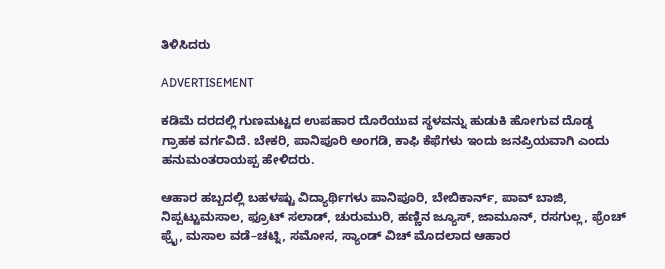ತಿಳಿಸಿದರು

ADVERTISEMENT

ಕಡಿಮೆ ದರದಲ್ಲಿ ಗುಣಮಟ್ಟದ ಉಪಹಾರ ದೊರೆಯುವ ಸ್ಥಳವನ್ನು ಹುಡುಕಿ ಹೋಗುವ ದೊಡ್ಡ ಗ್ರಾಹಕ ವರ್ಗವಿದೆ. ಬೇಕರಿ, ಪಾನಿಪೂರಿ ಅಂಗಡಿ, ಕಾಫಿ ಕೆಫೆಗಳು ಇಂದು ಜನಪ್ರಿಯವಾಗಿ ಎಂದು ಹನುಮಂತರಾಯಪ್ಪ ಹೇಳಿದರು.

ಆಹಾರ ಹಬ್ಬದಲ್ಲಿ ಬಹಳಷ್ಟು ವಿದ್ಯಾರ್ಥಿಗಳು ಪಾನಿಪೂರಿ, ಬೇಬಿಕಾರ್ನ್, ಪಾವ್ ಬಾಜಿ, ನಿಪ್ಪಟ್ಟುಮಸಾಲ, ಫ್ರೂಟ್ ಸಲಾಡ್, ಚುರುಮುರಿ, ಹಣ್ಣಿನ ಜ್ಯೂಸ್, ಜಾಮೂನ್, ರಸಗುಲ್ಲ, ಫ್ರೆಂಚ್ ಫ್ರೈ, ಮಸಾಲ ವಡೆ–ಚಟ್ನಿ, ಸಮೋಸ, ಸ್ಯಾಂಡ್ ವಿಚ್ ಮೊದಲಾದ ಆಹಾರ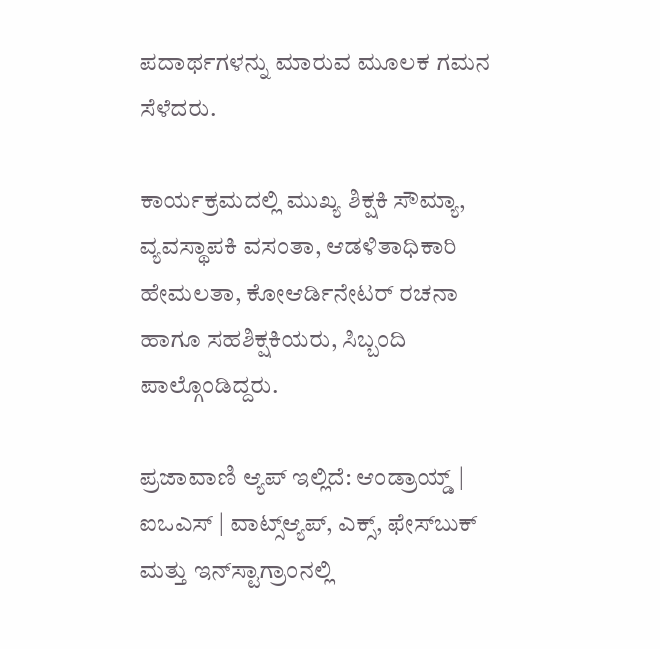ಪದಾರ್ಥಗಳನ್ನು ಮಾರುವ ಮೂಲಕ ಗಮನ ಸೆಳೆದರು.

ಕಾರ್ಯಕ್ರಮದಲ್ಲಿ ಮುಖ್ಯ ಶಿಕ್ಷಕಿ ಸೌಮ್ಯಾ, ವ್ಯವಸ್ಥಾಪಕಿ ವಸಂತಾ, ಆಡಳಿತಾಧಿಕಾರಿ ಹೇಮಲತಾ, ಕೋಆರ್ಡಿನೇಟರ್ ರಚನಾ ಹಾಗೂ ಸಹಶಿಕ್ಷಕಿಯರು, ಸಿಬ್ಬಂದಿ ಪಾಲ್ಗೊಂಡಿದ್ದರು.

ಪ್ರಜಾವಾಣಿ ಆ್ಯಪ್ ಇಲ್ಲಿದೆ: ಆಂಡ್ರಾಯ್ಡ್ | ಐಒಎಸ್ | ವಾಟ್ಸ್ಆ್ಯಪ್, ಎಕ್ಸ್, ಫೇಸ್‌ಬುಕ್ ಮತ್ತು ಇನ್‌ಸ್ಟಾಗ್ರಾಂನಲ್ಲಿ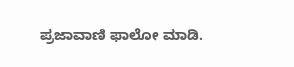ಪ್ರಜಾವಾಣಿ ಫಾಲೋ ಮಾಡಿ.